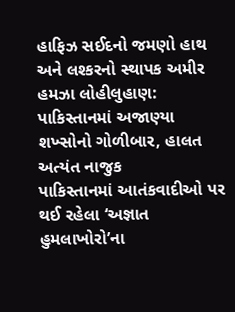હાફિઝ સઈદનો જમણો હાથ અને લશ્કરનો સ્થાપક અમીર હમઝા લોહીલુહાણ: પાકિસ્તાનમાં અજાણ્યા શખ્સોનો ગોળીબાર, હાલત અત્યંત નાજુક
પાકિસ્તાનમાં આતંકવાદીઓ પર થઈ રહેલા ‘અજ્ઞાત હુમલાખોરો’ના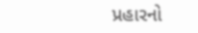પ્રહારનો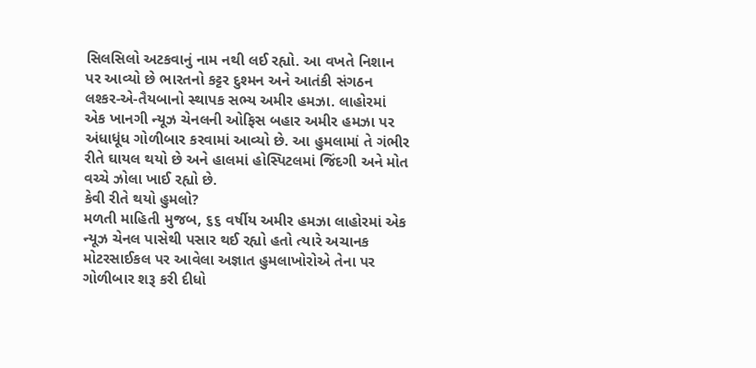સિલસિલો અટકવાનું નામ નથી લઈ રહ્યો. આ વખતે નિશાન પર આવ્યો છે ભારતનો કટ્ટર દુશ્મન અને આતંકી સંગઠન લશ્કર-એ-તૈયબાનો સ્થાપક સભ્ય અમીર હમઝા. લાહોરમાં એક ખાનગી ન્યૂઝ ચેનલની ઓફિસ બહાર અમીર હમઝા પર અંધાધૂંધ ગોળીબાર કરવામાં આવ્યો છે. આ હુમલામાં તે ગંભીર રીતે ઘાયલ થયો છે અને હાલમાં હોસ્પિટલમાં જિંદગી અને મોત વચ્ચે ઝોલા ખાઈ રહ્યો છે.
કેવી રીતે થયો હુમલો?
મળતી માહિતી મુજબ, ૬૬ વર્ષીય અમીર હમઝા લાહોરમાં એક ન્યૂઝ ચેનલ પાસેથી પસાર થઈ રહ્યો હતો ત્યારે અચાનક મોટરસાઈકલ પર આવેલા અજ્ઞાત હુમલાખોરોએ તેના પર ગોળીબાર શરૂ કરી દીધો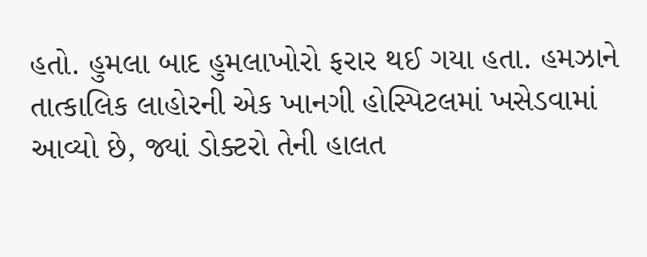હતો. હુમલા બાદ હુમલાખોરો ફરાર થઈ ગયા હતા. હમઝાને તાત્કાલિક લાહોરની એક ખાનગી હોસ્પિટલમાં ખસેડવામાં આવ્યો છે, જ્યાં ડોક્ટરો તેની હાલત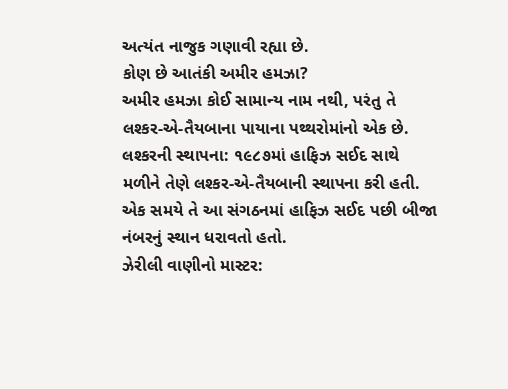અત્યંત નાજુક ગણાવી રહ્યા છે.
કોણ છે આતંકી અમીર હમઝા?
અમીર હમઝા કોઈ સામાન્ય નામ નથી, પરંતુ તે લશ્કર-એ-તૈયબાના પાયાના પથ્થરોમાંનો એક છે.
લશ્કરની સ્થાપના: ૧૯૮૭માં હાફિઝ સઈદ સાથે મળીને તેણે લશ્કર-એ-તૈયબાની સ્થાપના કરી હતી. એક સમયે તે આ સંગઠનમાં હાફિઝ સઈદ પછી બીજા નંબરનું સ્થાન ધરાવતો હતો.
ઝેરીલી વાણીનો માસ્ટર: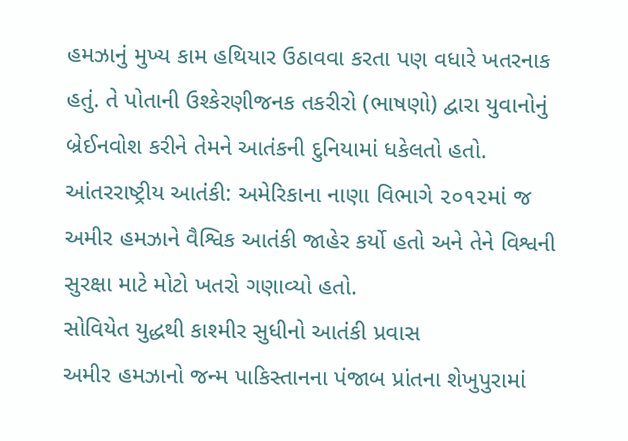હમઝાનું મુખ્ય કામ હથિયાર ઉઠાવવા કરતા પણ વધારે ખતરનાક હતું. તે પોતાની ઉશ્કેરણીજનક તકરીરો (ભાષણો) દ્વારા યુવાનોનું બ્રેઈનવોશ કરીને તેમને આતંકની દુનિયામાં ધકેલતો હતો.
આંતરરાષ્ટ્રીય આતંકી: અમેરિકાના નાણા વિભાગે ૨૦૧૨માં જ અમીર હમઝાને વૈશ્વિક આતંકી જાહેર કર્યો હતો અને તેને વિશ્વની સુરક્ષા માટે મોટો ખતરો ગણાવ્યો હતો.
સોવિયેત યુદ્ધથી કાશ્મીર સુધીનો આતંકી પ્રવાસ
અમીર હમઝાનો જન્મ પાકિસ્તાનના પંજાબ પ્રાંતના શેખુપુરામાં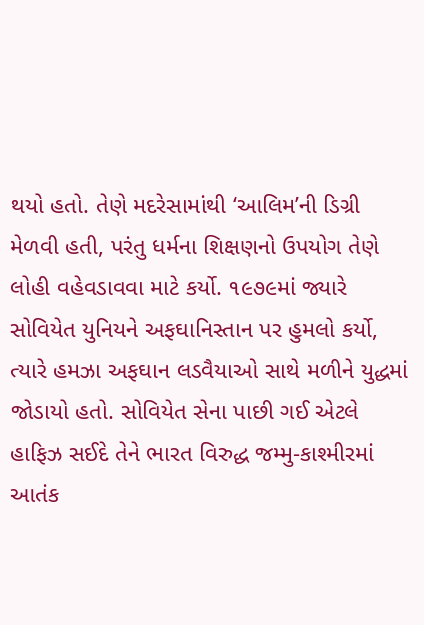થયો હતો. તેણે મદરેસામાંથી ‘આલિમ’ની ડિગ્રી મેળવી હતી, પરંતુ ધર્મના શિક્ષણનો ઉપયોગ તેણે લોહી વહેવડાવવા માટે કર્યો. ૧૯૭૯માં જ્યારે સોવિયેત યુનિયને અફઘાનિસ્તાન પર હુમલો કર્યો, ત્યારે હમઝા અફઘાન લડવૈયાઓ સાથે મળીને યુદ્ધમાં જોડાયો હતો. સોવિયેત સેના પાછી ગઈ એટલે હાફિઝ સઈદે તેને ભારત વિરુદ્ધ જમ્મુ-કાશ્મીરમાં આતંક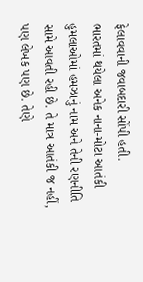ફેલાવવાની જવાબદારી સોંપી હતી.
ભારતમાં થયેલા અનેક નાના-મોટા આતંકી હુમલાઓમાં હમઝાનું નામ અને તેની રણનીતિ સામે આવતી રહી છે. તે માત્ર આતંકી જ નહીં, પણ લેખક પણ છે. તેણે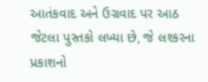આતંકવાદ અને ઉગ્રવાદ પર આઠ જેટલા પુસ્તકો લખ્યા છે, જે લશ્કરના પ્રકાશનો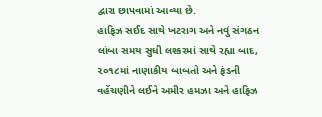દ્વારા છાપવામાં આવ્યા છે.
હાફિઝ સઈદ સાથે ખટરાગ અને નવું સંગઠન
લાંબા સમય સુધી લશ્કરમાં સાથે રહ્યા બાદ, ૨૦૧૮માં નાણાકીય બાબતો અને ફંડની વહેંચણીને લઈને અમીર હમઝા અને હાફિઝ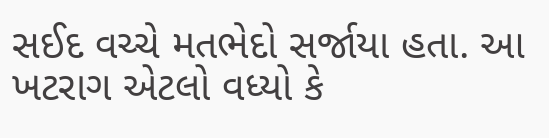સઈદ વચ્ચે મતભેદો સર્જાયા હતા. આ ખટરાગ એટલો વધ્યો કે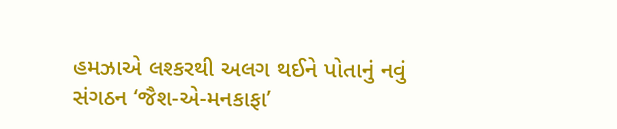હમઝાએ લશ્કરથી અલગ થઈને પોતાનું નવું સંગઠન ‘જૈશ-એ-મનકાફા’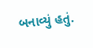બનાવ્યું હતું.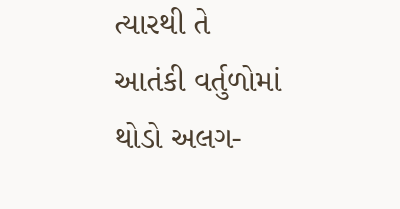ત્યારથી તે આતંકી વર્તુળોમાં થોડો અલગ-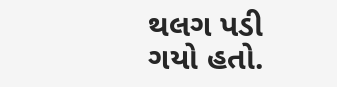થલગ પડી ગયો હતો.